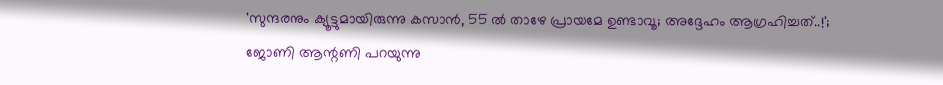'സുന്ദരനും ക്യൂട്ടുമായിരുന്നു കസാൻ, 55 ൽ താഴേ പ്രായമേ ഉണ്ടാവൂ; അദ്ദേഹം ആഗ്രഹിച്ചത്..!'; ജോണി ആന്റണി പറയുന്നു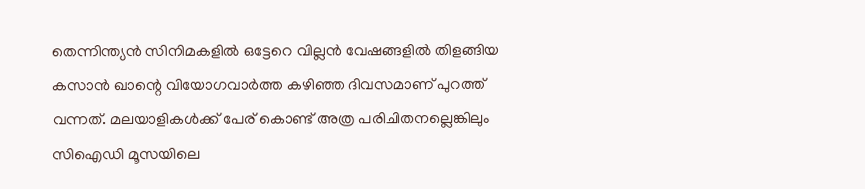തെന്നിന്ത്യന്‍ സിനിമകളിൽ ഒട്ടേറെ വില്ലന്‍ വേഷങ്ങളിൽ തിളങ്ങിയ കസാന്‍ ഖാന്റെ വിയോഗവാര്‍ത്ത കഴിഞ്ഞ ദിവസമാണ് പുറത്ത് വന്നത്. മലയാളികൾക്ക് പേര് കൊണ്ട് അത്ര പരിചിതനല്ലെങ്കിലും സിഐഡി മൂസയിലെ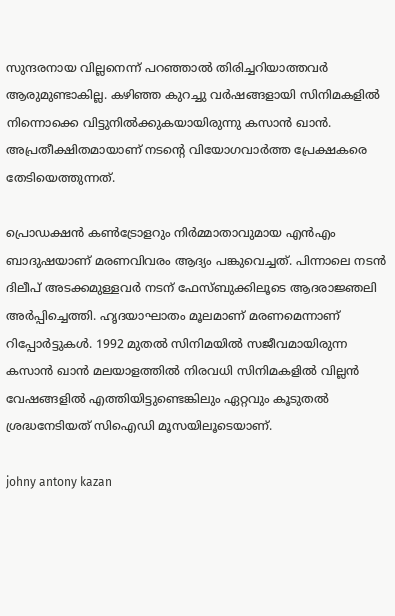സുന്ദരനായ വില്ലനെന്ന് പറഞ്ഞാൽ തിരിച്ചറിയാത്തവർ ആരുമുണ്ടാകില്ല. കഴിഞ്ഞ കുറച്ചു വർഷങ്ങളായി സിനിമകളിൽ നിന്നൊക്കെ വിട്ടുനിൽക്കുകയായിരുന്നു കസാൻ ഖാൻ. അപ്രതീക്ഷിതമായാണ് നടന്റെ വിയോഗവാർത്ത പ്രേക്ഷകരെ തേടിയെത്തുന്നത്.

പ്രൊഡക്ഷൻ കൺട്രോളറും നിർമ്മാതാവുമായ എൻഎം ബാദുഷയാണ് മരണവിവരം ആദ്യം പങ്കുവെച്ചത്. പിന്നാലെ നടൻ ദിലീപ് അടക്കമുള്ളവർ നടന് ഫേസ്ബുക്കിലൂടെ ആദരാജ്ഞലി അർപ്പിച്ചെത്തി. ഹൃദയാഘാതം മൂലമാണ് മരണമെന്നാണ് റിപ്പോർട്ടുകൾ. 1992 മുതൽ സിനിമയിൽ സജീവമായിരുന്ന കസാൻ ഖാൻ മലയാളത്തിൽ നിരവധി സിനിമകളിൽ വില്ലൻ വേഷങ്ങളിൽ എത്തിയിട്ടുണ്ടെങ്കിലും ഏറ്റവും കൂടുതൽ ശ്രദ്ധനേടിയത് സിഐഡി മൂസയിലൂടെയാണ്.

johny antony kazan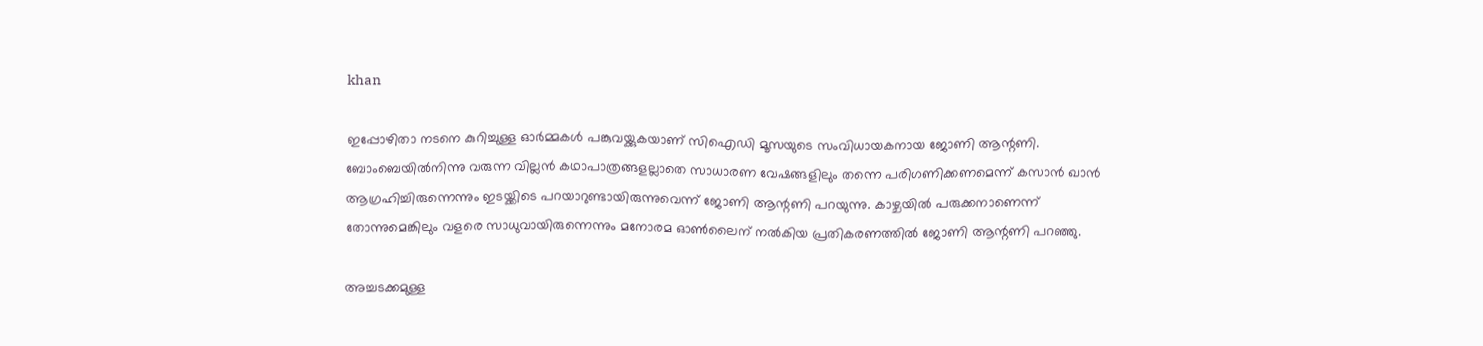khan

ഇപ്പോഴിതാ നടനെ കുറിച്ചുള്ള ഓർമ്മകൾ പങ്കുവയ്ക്കുകയാണ് സിഐഡി മൂസയുടെ സംവിധായകനായ ജോണി ആന്റണി. ബോംബെയിൽനിന്നു വരുന്ന വില്ലൻ കഥാപാത്രങ്ങളല്ലാതെ സാധാരണ വേഷങ്ങളിലും തന്നെ പരിഗണിക്കണമെന്ന് കസാൻ ഖാൻ ആഗ്രഹിച്ചിരുന്നെന്നും ഇടയ്ക്കിടെ പറയാറുണ്ടായിരുന്നുവെന്ന് ജോണി ആന്റണി പറയുന്നു. കാഴ്ചയിൽ പരുക്കനാണെന്ന് തോന്നുമെങ്കിലും വളരെ സാധുവായിരുന്നെന്നും മനോരമ ഓൺലൈന് നൽകിയ പ്രതികരണത്തിൽ ജോണി ആന്റണി പറഞ്ഞു.

അച്ചടക്കമുള്ള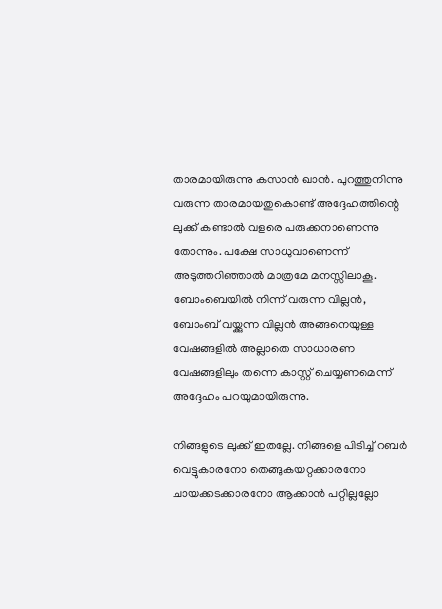താരമായിരുന്നു കസാൻ ഖാൻ. പുറത്തുനിന്നു വരുന്ന താരമായതുകൊണ്ട് അദ്ദേഹത്തിന്റെ ലുക്ക് കണ്ടാൽ വളരെ പരുക്കനാണെന്നു തോന്നും. പക്ഷേ സാധുവാണെന്ന് അടുത്തറിഞ്ഞാൽ മാത്രമേ മനസ്സിലാകൂ. ബോംബെയിൽ നിന്ന് വരുന്ന വില്ലൻ, ബോംബ് വയ്ക്കുന്ന വില്ലൻ അങ്ങനെയുള്ള വേഷങ്ങളിൽ അല്ലാതെ സാധാരണ വേഷങ്ങളിലും തന്നെ കാസ്റ്റ് ചെയ്യണമെന്ന് അദ്ദേഹം പറയുമായിരുന്നു.

നിങ്ങളുടെ ലുക്ക് ഇതല്ലേ. നിങ്ങളെ പിടിച്ച് റബർ വെട്ടുകാരനോ തെങ്ങുകയറ്റക്കാരനോ ചായക്കടക്കാരനോ ആക്കാൻ പറ്റില്ലല്ലോ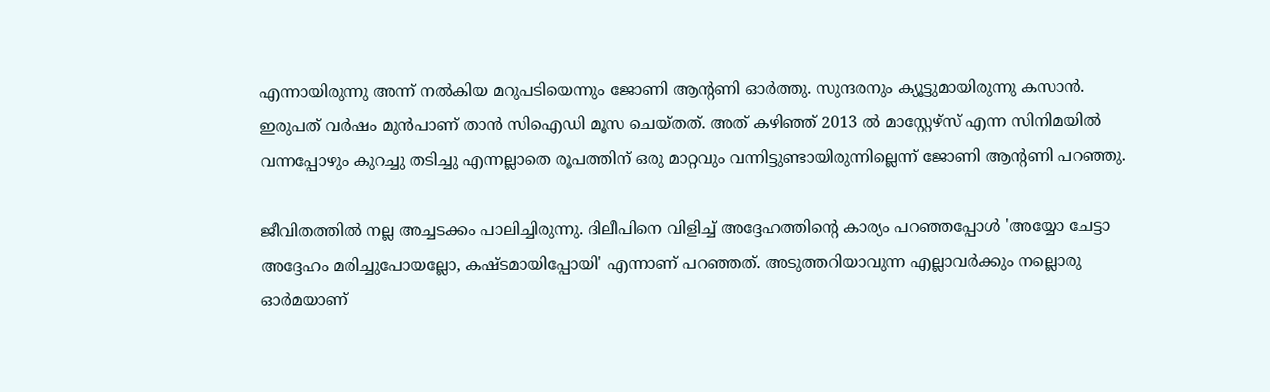എന്നായിരുന്നു അന്ന് നൽകിയ മറുപടിയെന്നും ജോണി ആന്റണി ഓർത്തു. സുന്ദരനും ക്യൂട്ടുമായിരുന്നു കസാൻ. ഇരുപത് വർഷം മുൻപാണ് താൻ സിഐഡി മൂസ ചെയ്തത്. അത് കഴിഞ്ഞ് 2013 ൽ മാസ്റ്റേഴ്സ് എന്ന സിനിമയിൽ വന്നപ്പോഴും കുറച്ചു തടിച്ചു എന്നല്ലാതെ രൂപത്തിന് ഒരു മാറ്റവും വന്നിട്ടുണ്ടായിരുന്നില്ലെന്ന് ജോണി ആന്റണി പറഞ്ഞു.

ജീവിതത്തിൽ നല്ല അച്ചടക്കം പാലിച്ചിരുന്നു. ദിലീപിനെ വിളിച്ച് അദ്ദേഹത്തിന്റെ കാര്യം പറഞ്ഞപ്പോൾ 'അയ്യോ ചേട്ടാ അദ്ദേഹം മരിച്ചുപോയല്ലോ, കഷ്ടമായിപ്പോയി' എന്നാണ് പറഞ്ഞത്. അടുത്തറിയാവുന്ന എല്ലാവർക്കും നല്ലൊരു ഓർമയാണ്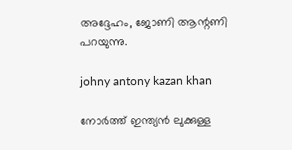അദ്ദേഹം, ജോണി ആന്റണി പറയുന്നു.

johny antony kazan khan

നോർത്ത് ഇന്ത്യൻ ലുക്കുള്ള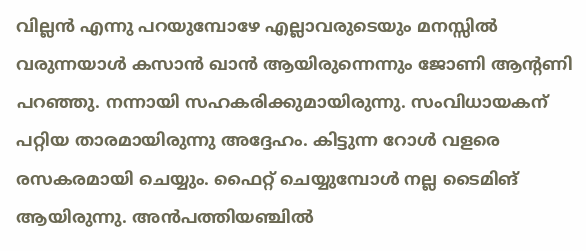വില്ലൻ എന്നു പറയുമ്പോഴേ എല്ലാവരുടെയും മനസ്സിൽ വരുന്നയാൾ കസാൻ ഖാൻ ആയിരുന്നെന്നും ജോണി ആന്റണി പറഞ്ഞു. നന്നായി സഹകരിക്കുമായിരുന്നു. സംവിധായകന് പറ്റിയ താരമായിരുന്നു അദ്ദേഹം. കിട്ടുന്ന റോൾ വളരെ രസകരമായി ചെയ്യും. ഫൈറ്റ് ചെയ്യുമ്പോൾ നല്ല ടൈമിങ് ആയിരുന്നു. അൻപത്തിയഞ്ചിൽ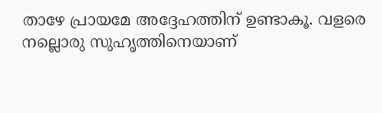താഴേ പ്രായമേ അദ്ദേഹത്തിന് ഉണ്ടാകൂ. വളരെ നല്ലൊരു സുഹൃത്തിനെയാണ്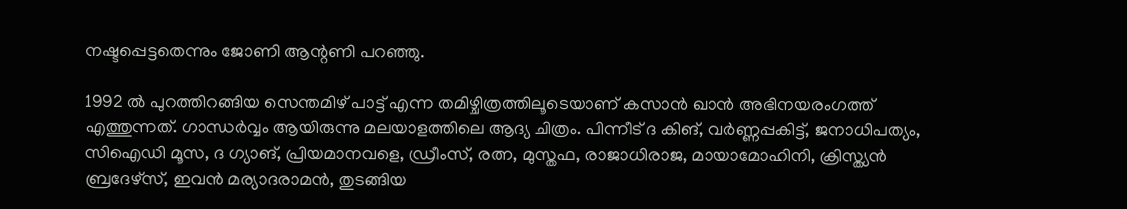നഷ്ടപ്പെട്ടതെന്നും ജോണി ആന്റണി പറഞ്ഞു.

1992 ല്‍ പുറത്തിറങ്ങിയ സെന്തമിഴ് പാട്ട് എന്ന തമിഴ്ചിത്രത്തിലൂടെയാണ് കസാന്‍ ഖാന്‍ അഭിനയരംഗത്ത് എത്തുന്നത്. ഗാന്ധർവ്വം ആയിരുന്നു മലയാളത്തിലെ ആദ്യ ചിത്രം. പിന്നീട് ദ കിങ്, വർണ്ണപ്പകിട്ട്, ജനാധിപത്യം, സിഐഡി മൂസ, ദ ഗ്യാങ്, പ്രിയമാനവളെ, ഡ്രീംസ്, രത്ന, മുസ്തഫ, രാജാധിരാജ, മായാമോഹിനി, ക്രിസ്ത്യൻ ബ്രദേഴ്സ്, ഇവൻ മര്യാദരാമൻ, തുടങ്ങിയ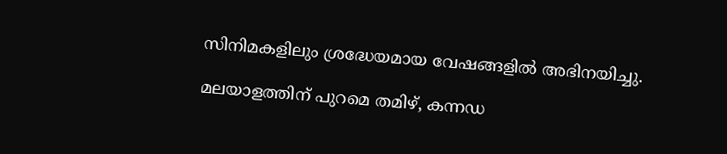സിനിമകളിലും ശ്രദ്ധേയമായ വേഷങ്ങളിൽ അഭിനയിച്ചു.

മലയാളത്തിന് പുറമെ തമിഴ്, കന്നഡ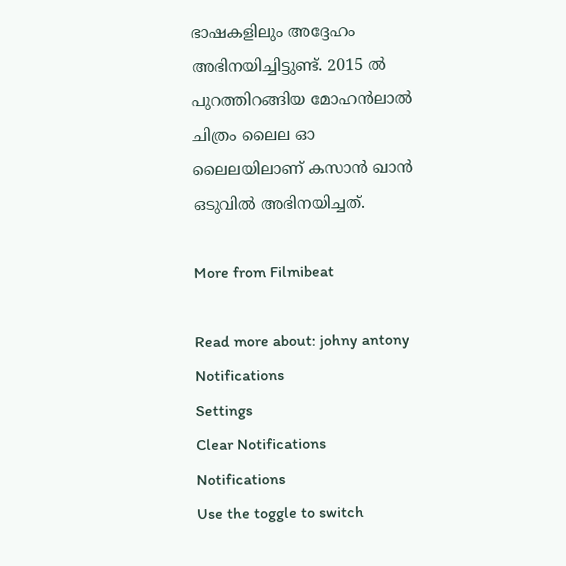ഭാഷകളിലും അദ്ദേഹം അഭിനയിച്ചിട്ടുണ്ട്. 2015 ൽ പുറത്തിറങ്ങിയ മോഹൻലാൽ ചിത്രം ലൈല ഓ ലൈലയിലാണ് കസാൻ ഖാൻ ഒടുവിൽ അഭിനയിച്ചത്.

More from Filmibeat

Read more about: johny antony
Notifications
Settings
Clear Notifications
Notifications
Use the toggle to switch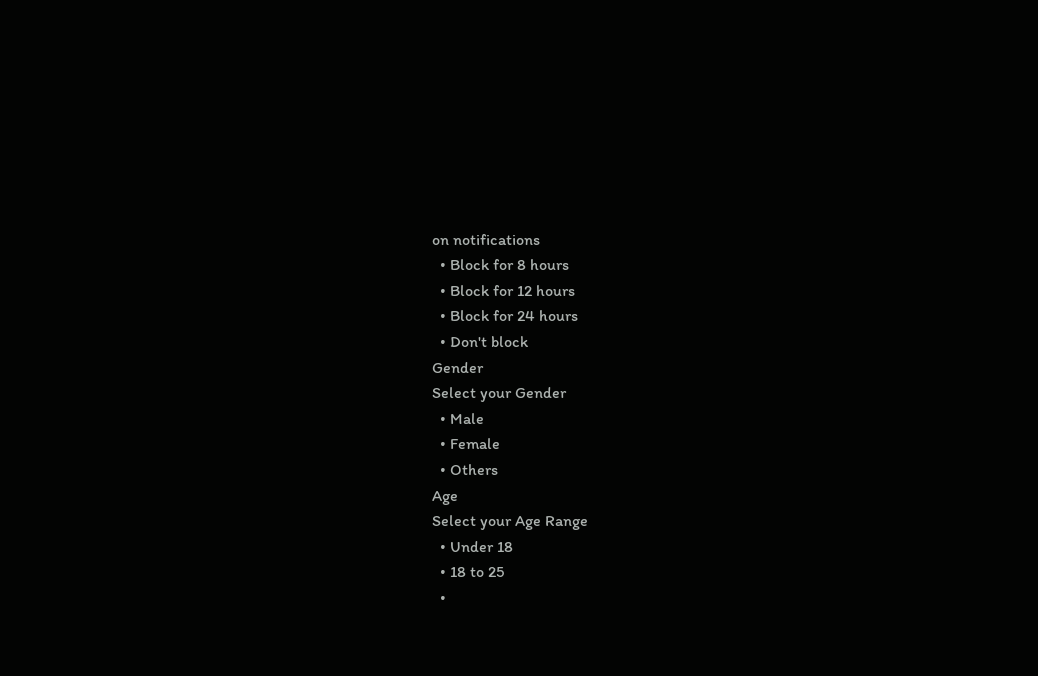on notifications
  • Block for 8 hours
  • Block for 12 hours
  • Block for 24 hours
  • Don't block
Gender
Select your Gender
  • Male
  • Female
  • Others
Age
Select your Age Range
  • Under 18
  • 18 to 25
  •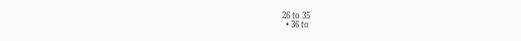26 to 35
  • 36 to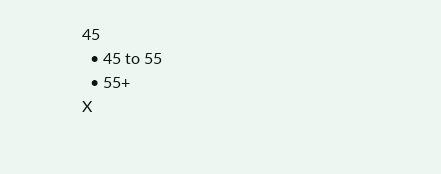45
  • 45 to 55
  • 55+
X